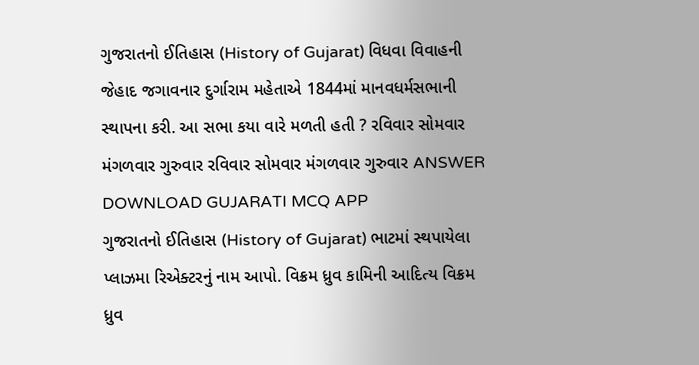ગુજરાતનો ઈતિહાસ (History of Gujarat) વિધવા વિવાહની જેહાદ જગાવનાર દુર્ગારામ મહેતાએ 1844માં માનવધર્મસભાની સ્થાપના કરી. આ સભા કયા વારે મળતી હતી ? રવિવાર સોમવાર મંગળવાર ગુરુવાર રવિવાર સોમવાર મંગળવાર ગુરુવાર ANSWER DOWNLOAD GUJARATI MCQ APP
ગુજરાતનો ઈતિહાસ (History of Gujarat) ભાટમાં સ્થપાયેલા પ્લાઝમા રિએક્ટરનું નામ આપો. વિક્રમ ધ્રુવ કામિની આદિત્ય વિક્રમ ધ્રુવ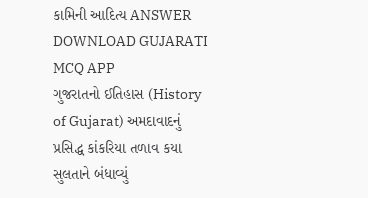કામિની આદિત્ય ANSWER DOWNLOAD GUJARATI MCQ APP
ગુજરાતનો ઈતિહાસ (History of Gujarat) અમદાવાદનું પ્રસિદ્ધ કાંકરિયા તળાવ કયા સુલતાને બંધાવ્યું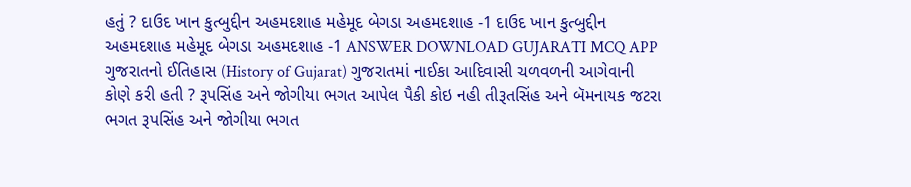હતું ? દાઉદ ખાન કુત્બુદ્દીન અહમદશાહ મહેમૂદ બેગડા અહમદશાહ -1 દાઉદ ખાન કુત્બુદ્દીન અહમદશાહ મહેમૂદ બેગડા અહમદશાહ -1 ANSWER DOWNLOAD GUJARATI MCQ APP
ગુજરાતનો ઈતિહાસ (History of Gujarat) ગુજરાતમાં નાઈકા આદિવાસી ચળવળની આગેવાની કોણે કરી હતી ? રૂપસિંહ અને જોગીયા ભગત આપેલ પૈકી કોઇ નહી તીરૂતસિંહ અને બૅમનાયક જટરા ભગત રૂપસિંહ અને જોગીયા ભગત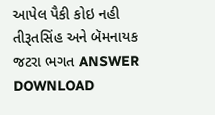આપેલ પૈકી કોઇ નહી તીરૂતસિંહ અને બૅમનાયક જટરા ભગત ANSWER DOWNLOAD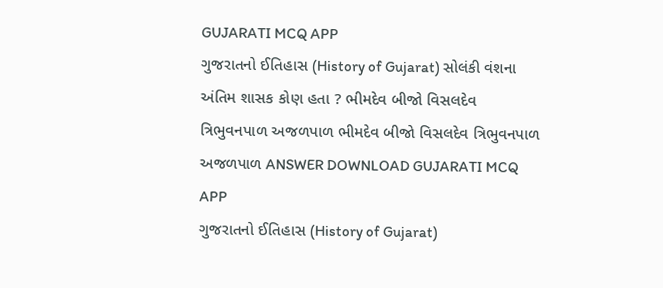GUJARATI MCQ APP
ગુજરાતનો ઈતિહાસ (History of Gujarat) સોલંકી વંશના અંતિમ શાસક કોણ હતા ? ભીમદેવ બીજો વિસલદેવ ત્રિભુવનપાળ અજળપાળ ભીમદેવ બીજો વિસલદેવ ત્રિભુવનપાળ અજળપાળ ANSWER DOWNLOAD GUJARATI MCQ APP
ગુજરાતનો ઈતિહાસ (History of Gujarat)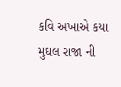કવિ અખાએ કયા મુઘલ રાજા ની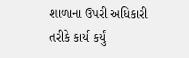શાળાના ઉપરી અધિકારી તરીકે કાર્ય કર્યું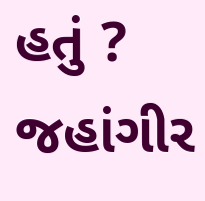હતું ? જહાંગીર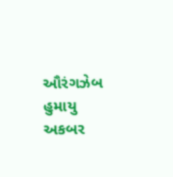ઔરંગઝેબ હુમાયુ અકબર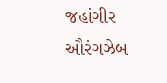જહાંગીર ઔરંગઝેબ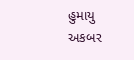હુમાયુ અકબર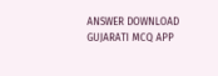ANSWER DOWNLOAD GUJARATI MCQ APP